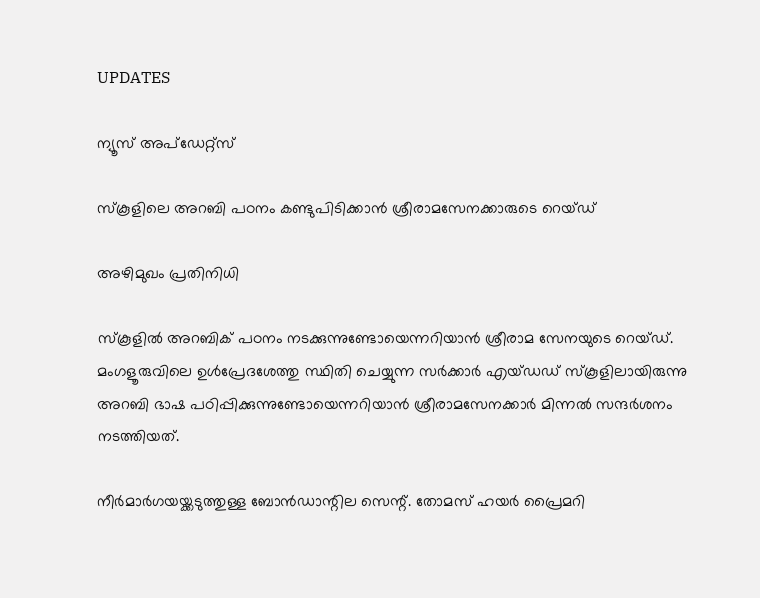UPDATES

ന്യൂസ് അപ്ഡേറ്റ്സ്

സ്‌കൂളിലെ അറബി പഠനം കണ്ടുപിടിക്കാന്‍ ശ്രീരാമസേനക്കാരുടെ റെയ്ഡ്

അഴിമുഖം പ്രതിനിധി

സ്‌കൂളില്‍ അറബിക് പഠനം നടക്കുന്നുണ്ടോയെന്നറിയാന്‍ ശ്രീരാമ സേനയുടെ റെയ്ഡ്. മംഗളൂരുവിലെ ഉള്‍പ്രേദശേത്തു സ്ഥിതി ചെയ്യുന്ന സര്‍ക്കാര്‍ എയ്ഡഡ് സ്‌കൂളിലായിരുന്നു അറബി ഭാഷ പഠിപ്പിക്കുന്നുണ്ടോയെന്നറിയാന്‍ ശ്രീരാമസേനക്കാര്‍ മിന്നല്‍ സന്ദര്‍ശനം നടത്തിയത്.

നീര്‍മാര്‍ഗയയ്ക്കടുത്തുള്ള ബോന്‍ഡാന്റില സെന്റ്. തോമസ് ഹയര്‍ പ്രൈമറി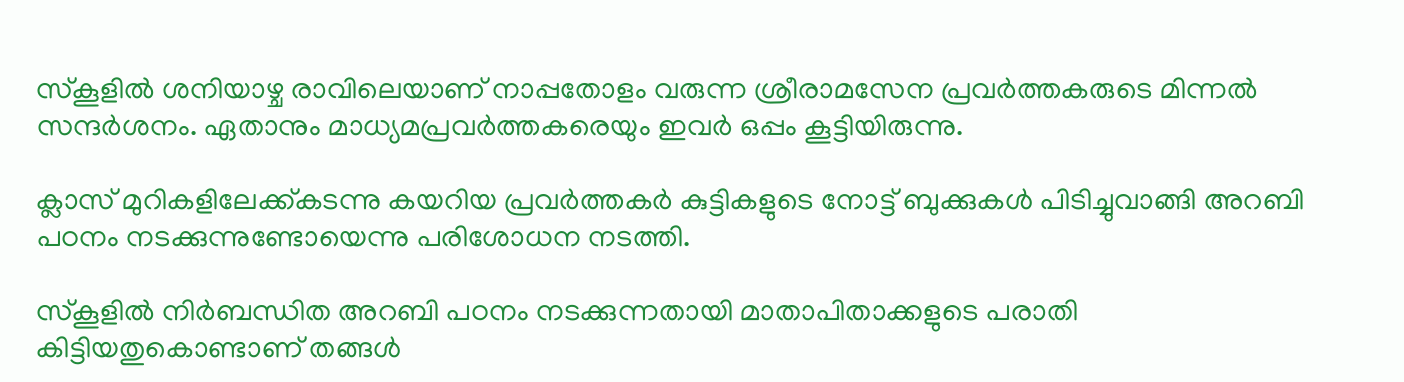സ്‌കൂളില്‍ ശനിയാഴ്ച രാവിലെയാണ് നാപ്പതോളം വരുന്ന ശ്രീരാമസേന പ്രവര്‍ത്തകരുടെ മിന്നല്‍ സന്ദര്‍ശനം. ഏതാനും മാധ്യമപ്രവര്‍ത്തകരെയും ഇവര്‍ ഒപ്പം കൂട്ടിയിരുന്നു.

ക്ലാസ് മുറികളിലേക്ക്കടന്നു കയറിയ പ്രവര്‍ത്തകര്‍ കുട്ടികളുടെ നോട്ട് ബുക്കുകള്‍ പിടിച്ചുവാങ്ങി അറബി പഠനം നടക്കുന്നുണ്ടോയെന്നു പരിശോധന നടത്തി.

സ്‌കൂളില്‍ നിര്‍ബന്ധിത അറബി പഠനം നടക്കുന്നതായി മാതാപിതാക്കളുടെ പരാതി കിട്ടിയതുകൊണ്ടാണ് തങ്ങള്‍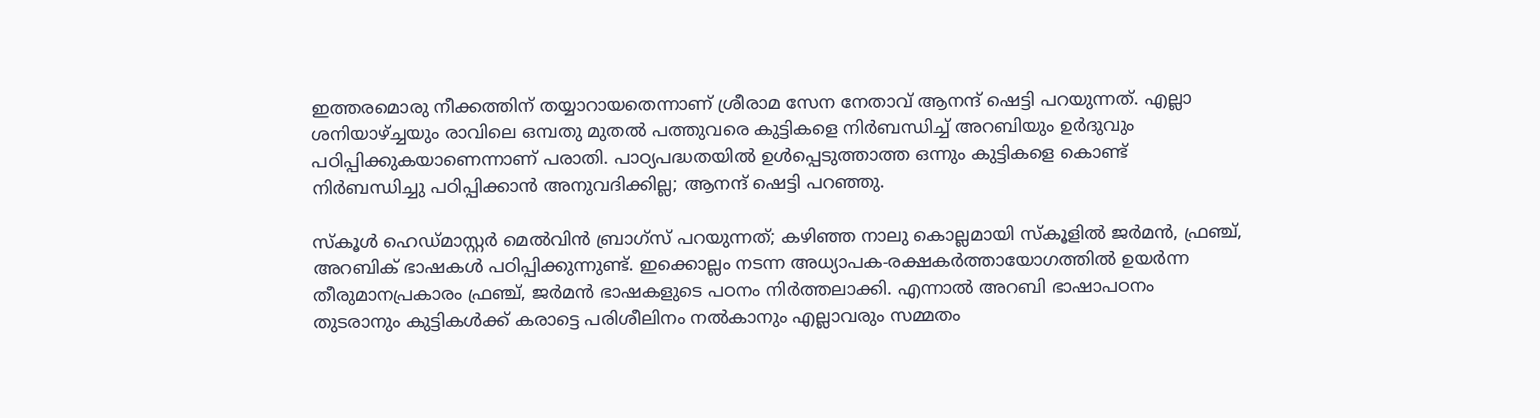ഇത്തരമൊരു നീക്കത്തിന് തയ്യാറായതെന്നാണ് ശ്രീരാമ സേന നേതാവ് ആനന്ദ് ഷെട്ടി പറയുന്നത്. എല്ലാ ശനിയാഴ്ച്ചയും രാവിലെ ഒമ്പതു മുതല്‍ പത്തുവരെ കുട്ടികളെ നിര്‍ബന്ധിച്ച് അറബിയും ഉര്‍ദുവും പഠിപ്പിക്കുകയാണെന്നാണ് പരാതി. പാഠ്യപദ്ധതയില്‍ ഉള്‍പ്പെടുത്താത്ത ഒന്നും കുട്ടികളെ കൊണ്ട് നിര്‍ബന്ധിച്ചു പഠിപ്പിക്കാന്‍ അനുവദിക്കില്ല; ആനന്ദ് ഷെട്ടി പറഞ്ഞു.

സ്‌കൂള്‍ ഹെഡ്മാസ്റ്റര്‍ മെല്‍വിന്‍ ബ്രാഗ്‌സ് പറയുന്നത്; കഴിഞ്ഞ നാലു കൊല്ലമായി സ്‌കൂളില്‍ ജര്‍മന്‍, ഫ്രഞ്ച്, അറബിക് ഭാഷകള്‍ പഠിപ്പിക്കുന്നുണ്ട്. ഇക്കൊല്ലം നടന്ന അധ്യാപക-രക്ഷകര്‍ത്തായോഗത്തില്‍ ഉയര്‍ന്ന തീരുമാനപ്രകാരം ഫ്രഞ്ച്, ജര്‍മന്‍ ഭാഷകളുടെ പഠനം നിര്‍ത്തലാക്കി. എന്നാല്‍ അറബി ഭാഷാപഠനം തുടരാനും കുട്ടികള്‍ക്ക് കരാട്ടെ പരിശീലിനം നല്‍കാനും എല്ലാവരും സമ്മതം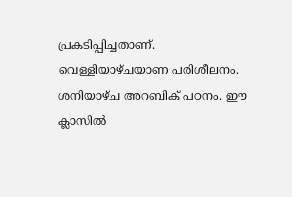പ്രകടിപ്പിച്ചതാണ്. വെള്ളിയാഴ്ചയാണ പരിശീലനം. ശനിയാഴ്ച അറബിക് പഠനം. ഈ ക്ലാസില്‍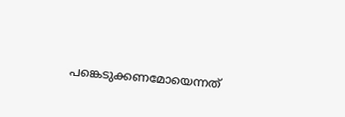പങ്കെടുക്കണമോയെന്നത്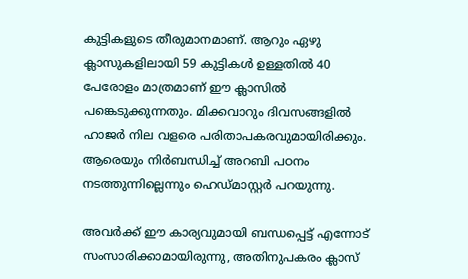കുട്ടികളുടെ തീരുമാനമാണ്. ആറും ഏഴു ക്ലാസുകളിലായി 59 കുട്ടികള്‍ ഉള്ളതില്‍ 40 പേരോളം മാത്രമാണ് ഈ ക്ലാസില്‍ പങ്കെടുക്കുന്നതും. മിക്കവാറും ദിവസങ്ങളില്‍ ഹാജര്‍ നില വളരെ പരിതാപകരവുമായിരിക്കും. ആരെയും നിര്‍ബന്ധിച്ച് അറബി പഠനം നടത്തുന്നില്ലെന്നും ഹെഡ്മാസ്റ്റര്‍ പറയുന്നു.

അവര്‍ക്ക് ഈ കാര്യവുമായി ബന്ധപ്പെട്ട് എന്നോട് സംസാരിക്കാമായിരുന്നു, അതിനുപകരം ക്ലാസ്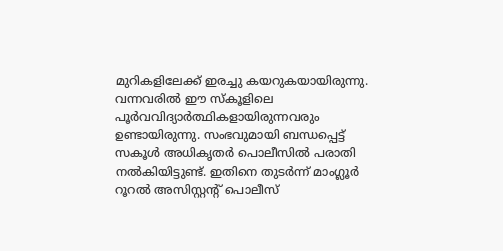മുറികളിലേക്ക് ഇരച്ചു കയറുകയായിരുന്നു. വന്നവരില്‍ ഈ സ്‌കൂളിലെ പൂര്‍വവിദ്യാര്‍ത്ഥികളായിരുന്നവരും ഉണ്ടായിരുന്നു. സംഭവുമായി ബന്ധപ്പെട്ട് സകൂള്‍ അധികൃതര്‍ പൊലീസില്‍ പരാതി നല്‍കിയിട്ടുണ്ട്. ഇതിനെ തുടര്‍ന്ന് മാംഗ്ലൂര്‍ റൂറല്‍ അസിസ്റ്റന്റ് പൊലീസ്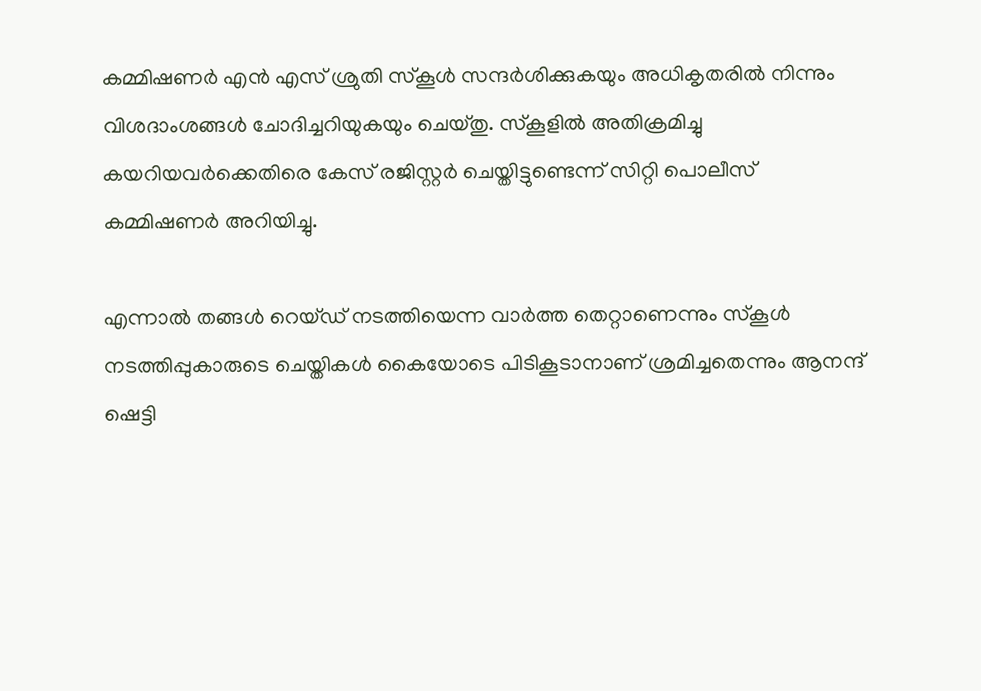കമ്മിഷണര്‍ എന്‍ എസ് ശ്രുതി സ്‌കൂള്‍ സന്ദര്‍ശിക്കുകയും അധികൃതരില്‍ നിന്നും വിശദാംശങ്ങള്‍ ചോദിച്ചറിയുകയും ചെയ്തു. സ്‌കൂളില്‍ അതിക്രമിച്ചു കയറിയവര്‍ക്കെതിരെ കേസ് രജിസ്റ്റര്‍ ചെയ്തിട്ടുണ്ടെന്ന് സിറ്റി പൊലീസ് കമ്മിഷണര്‍ അറിയിച്ചു.

എന്നാല്‍ തങ്ങള്‍ റെയ്ഡ് നടത്തിയെന്ന വാര്‍ത്ത തെറ്റാണെന്നും സ്‌കൂള്‍ നടത്തിപ്പുകാരുടെ ചെയ്തികള്‍ കൈയോടെ പിടികൂടാനാണ് ശ്രമിച്ചതെന്നും ആനന്ദ് ഷെട്ടി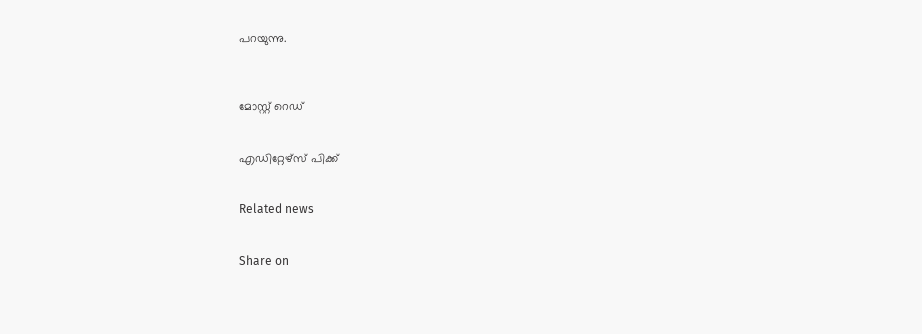പറയുന്നു.



മോസ്റ്റ് റെഡ്


എഡിറ്റേഴ്സ് പിക്ക്


Related news


Share on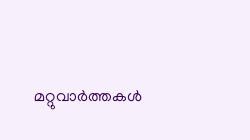മറ്റുവാര്‍ത്തകള്‍